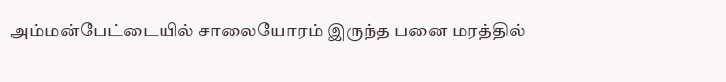அம்மன்பேட்டையில் சாலையோரம் இருந்த பனை மரத்தில்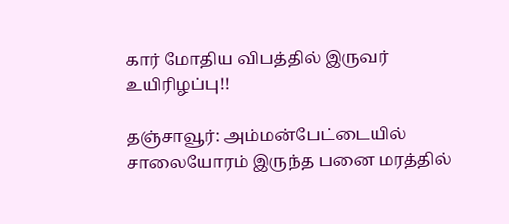கார் மோதிய விபத்தில் இருவர் உயிரிழப்பு!!

தஞ்சாவூர்: அம்மன்பேட்டையில் சாலையோரம் இருந்த பனை மரத்தில்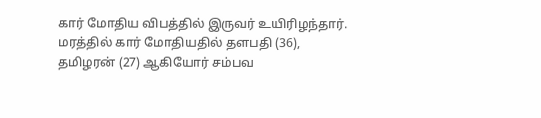கார் மோதிய விபத்தில் இருவர் உயிரிழந்தார். மரத்தில் கார் மோதியதில் தளபதி (36), தமிழரன் (27) ஆகியோர் சம்பவ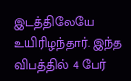இடத்திலேயே உயிரிழந்தார். இந்த விபத்தில் 4 பேர்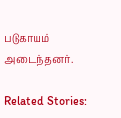படுகாயம் அடைந்தனர்.

Related Stories: